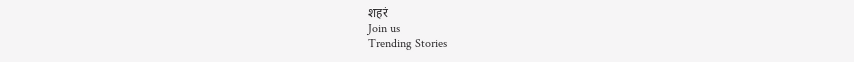शहरं
Join us
Trending Stories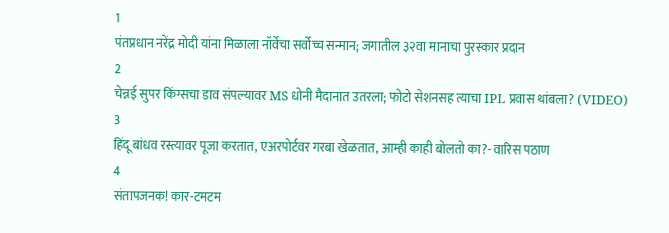1
पंतप्रधान नरेंद्र मोदी यांना मिळाला नॉर्वेचा सर्वोच्च सन्मान; जगातील ३२वा मानाचा पुरस्कार प्रदान
2
चेन्नई सुपर किंग्सचा डाव संपल्यावर MS धोनी मैदानात उतरला; फोटो सेशनसह त्याचा IPL प्रवास थांबला? (VIDEO)
3
हिंदू बांधव रस्त्यावर पूजा करतात, एअरपोर्टवर गरबा खेळतात, आम्ही काही बोलतो का?- वारिस पठाण
4
संतापजनक! कार-टमटम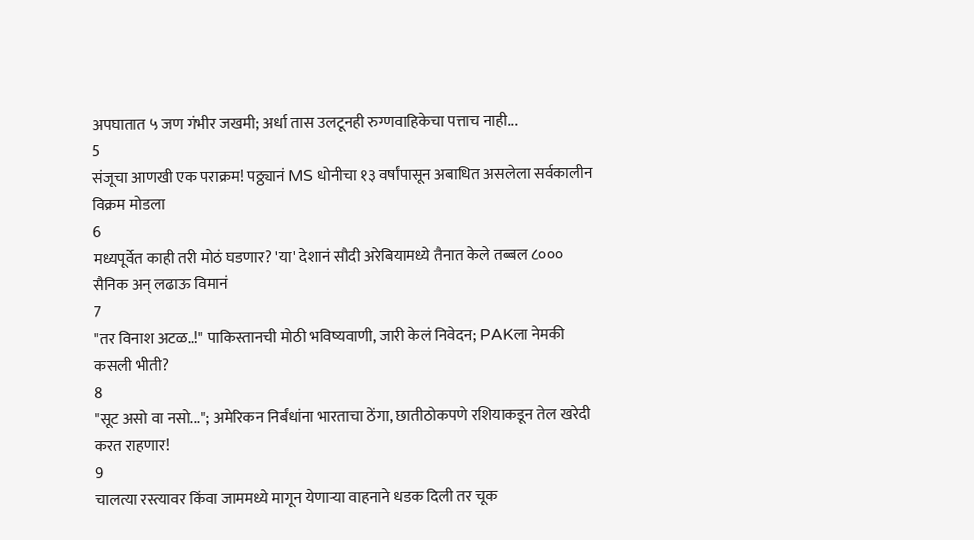अपघातात ५ जण गंभीर जखमी; अर्धा तास उलटूनही रुग्णवाहिकेचा पत्ताच नाही...
5
संजूचा आणखी एक पराक्रम! पठ्ठ्यानं MS धोनीचा १३ वर्षांपासून अबाधित असलेला सर्वकालीन विक्रम मोडला
6
मध्यपूर्वेत काही तरी मोठं घडणार? 'या' देशानं सौदी अरेबियामध्ये तैनात केले तब्बल ८००० सैनिक अन् लढाऊ विमानं
7
"तर विनाश अटळ..!" पाकिस्तानची मोठी भविष्यवाणी, जारी केलं निवेदन; PAKला नेमकी कसली भीती?
8
"सूट असो वा नसो..."; अमेरिकन निर्बंधांना भारताचा ठेंगा, छातीठोकपणे रशियाकडून तेल खरेदी करत राहणार!
9
चालत्या रस्त्यावर किंवा जाममध्ये मागून येणाऱ्या वाहनाने धडक दिली तर चूक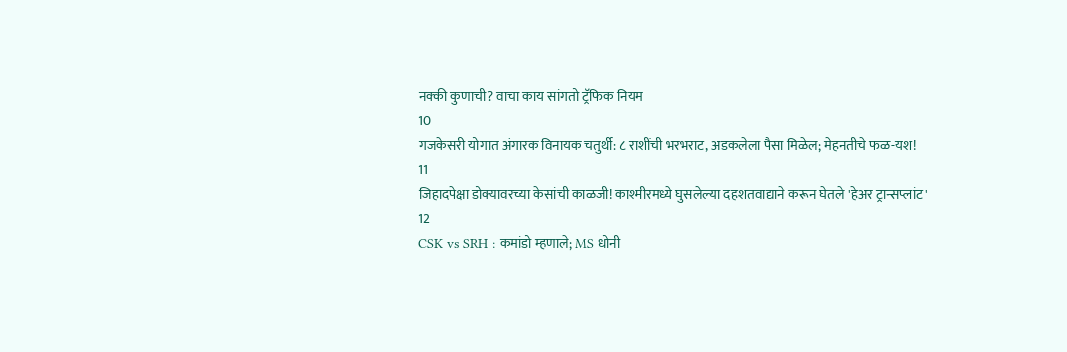नक्की कुणाची? वाचा काय सांगतो ट्रॅफिक नियम
10
गजकेसरी योगात अंगारक विनायक चतुर्थी: ८ राशींची भरभराट, अडकलेला पैसा मिळेल; मेहनतीचे फळ-यश!
11
जिहादपेक्षा डोक्यावरच्या केसांची काळजी! काश्मीरमध्ये घुसलेल्या दहशतवाद्याने करून घेतले 'हेअर ट्रान्सप्लांट'
12
CSK vs SRH : कमांडो म्हणाले; MS धोनी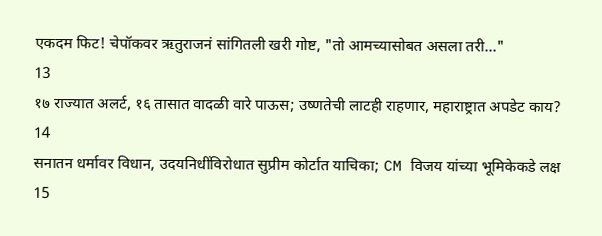एकदम फिट! चेपॉकवर ऋतुराजनं सांगितली खरी गोष्ट, "तो आमच्यासोबत असला तरी..."
13
१७ राज्यात अलर्ट, १६ तासात वादळी वारे पाऊस; उष्णतेची लाटही राहणार, महाराष्ट्रात अपडेट काय?
14
सनातन धर्मावर विधान, उदयनिधींविरोधात सुप्रीम कोर्टात याचिका; CM विजय यांच्या भूमिकेकडे लक्ष
15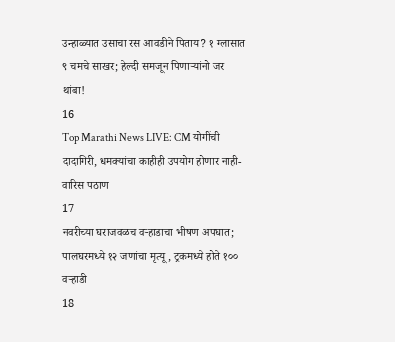उन्हाळ्यात उसाचा रस आवडीने पिताय? १ ग्लासात ९ चमचे साखर; हेल्दी समजून पिणाऱ्यांनो जर थांबा!
16
Top Marathi News LIVE: CM योगींची दादागिरी, धमक्यांचा काहीही उपयोग होणार नाही- वारिस पठाण
17
नवरीच्या घराजवळच वऱ्हाडाचा भीषण अपघात; पालघरमध्ये १२ जणांचा मृत्यू, ट्रकमध्ये होते १०० वऱ्हाडी
18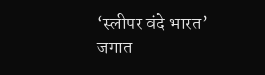‘स्लीपर वंदे भारत’ जगात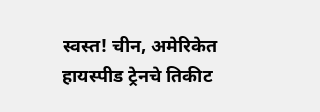स्वस्त! चीन, अमेरिकेत हायस्पीड ट्रेनचे तिकीट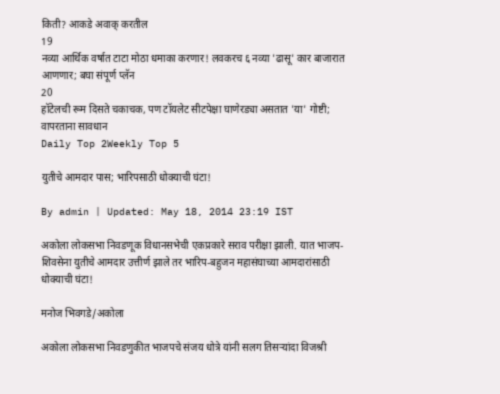किती? आकडे अवाक् करतील
19
नव्या आर्थिक वर्षात टाटा मोठा धमाका करणार! लवकरच ६ नव्या 'ढासू' कार बाजारात आणणार; बघा संपूर्ण प्लॅन
20
हॉटेलची रूम दिसते चकाचक, पण टॉयलेट सीटपेक्षा घाणेरड्या असतात 'या' गोष्टी; वापरताना सावधान
Daily Top 2Weekly Top 5

युतीचे आमदार पास; भारिपसाठी धोक्याची घंटा!

By admin | Updated: May 18, 2014 23:19 IST

अकोला लोकसभा निवडणूक विधानसभेची एकप्रकारे सराव परीक्षा झाली. यात भाजप-शिवसेना युतीचे आमदार उत्तीर्ण झाले तर भारिप-बहुजन महासंघाच्या आमदारांसाठी धोक्याची घंटा!

मनोज भिवगडे/अकोला

अकोला लोकसभा निवडणुकीत भाजपचे संजय धोत्रे यांनी सलग तिसर्‍यांदा विजश्री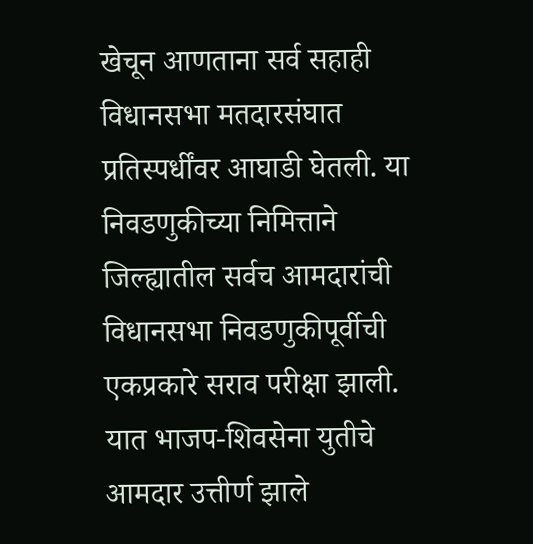खेचून आणताना सर्व सहाही विधानसभा मतदारसंघात प्रतिस्पर्धींवर आघाडी घेतली. या निवडणुकीच्या निमित्ताने जिल्ह्यातील सर्वच आमदारांची विधानसभा निवडणुकीपूर्वीची एकप्रकारे सराव परीक्षा झाली. यात भाजप-शिवसेना युतीचे आमदार उत्तीर्ण झाले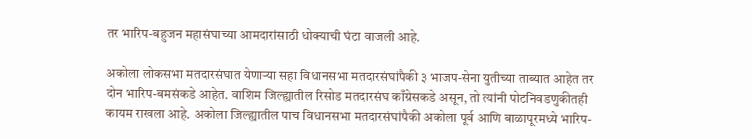तर भारिप-बहुजन महासंघाच्या आमदारांसाठी धोक्याची घंटा वाजली आहे.

अकोला लोकसभा मतदारसंघात येणार्‍या सहा विधानसभा मतदारसंघांपैकी ३ भाजप-सेना युतीच्या ताब्यात आहेत तर दोन भारिप-बमसंकडे आहेत. वाशिम जिल्ह्यातील रिसोड मतदारसंघ काँग्रेसकडे असून, तो त्यांनी पोटनिवडणुकीतही कायम राखला आहे. अकोला जिल्ह्यातील पाच विधानसभा मतदारसंघांपैकी अकोला पूर्व आणि बाळापूरमध्ये भारिप-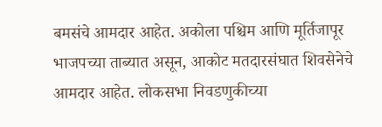बमसंचे आमदार आहेत. अकोला पश्चिम आणि मूर्तिजापूर भाजपच्या ताब्यात असून, आकोट मतदारसंघात शिवसेनेचे आमदार आहेत. लोकसभा निवडणुकीच्या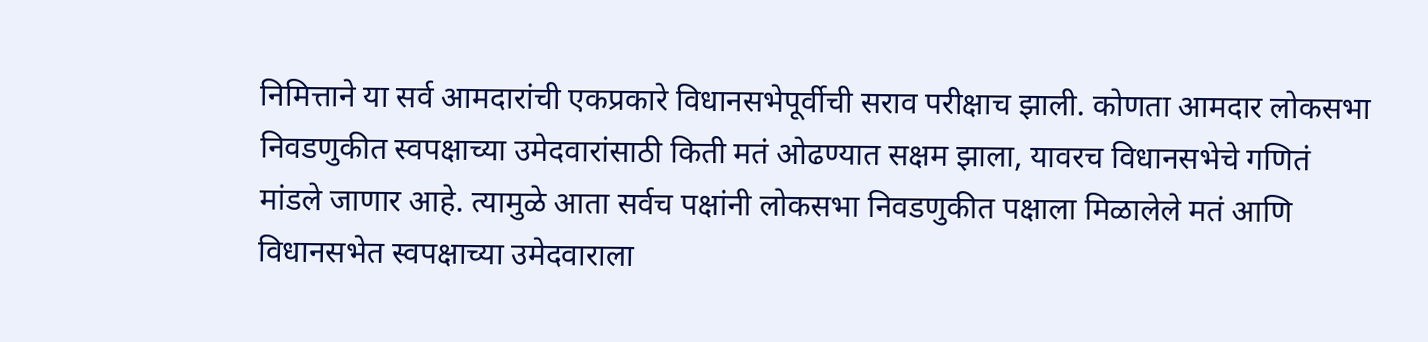निमित्ताने या सर्व आमदारांची एकप्रकारे विधानसभेपूर्वीची सराव परीक्षाच झाली. कोणता आमदार लोकसभा निवडणुकीत स्वपक्षाच्या उमेदवारांसाठी किती मतं ओढण्यात सक्षम झाला, यावरच विधानसभेचे गणितं मांडले जाणार आहे. त्यामुळे आता सर्वच पक्षांनी लोकसभा निवडणुकीत पक्षाला मिळालेले मतं आणि विधानसभेत स्वपक्षाच्या उमेदवाराला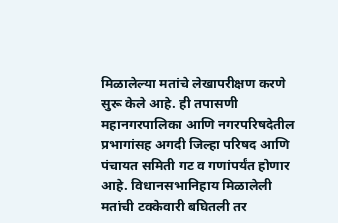मिळालेल्या मतांचे लेखापरीक्षण करणे सुरू केले आहे. ही तपासणी महानगरपालिका आणि नगरपरिषदेतील प्रभागांसह अगदी जिल्हा परिषद आणि पंचायत समिती गट व गणांपर्यंत होणार आहे. विधानसभानिहाय मिळालेली मतांची टक्केवारी बघितली तर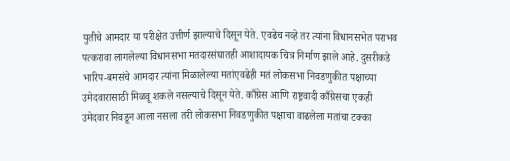युतीचे आमदार या परीक्षेत उत्तीर्ण झाल्याचे दिसून येते. एवढेच नव्हे तर त्यांना विधानसभेत पराभव पत्करावा लागलेल्या विधानसभा मतदारसंघातही आशादायक चित्र निर्माण झाले आहे. दुसरीकडे भारिप-बमसंचे आमदार त्यांना मिळालेल्या मतांएवढेही मतं लोकसभा निवडणुकीत पक्षाच्या उमेदवारासाठी मिळवू शकले नसल्याचे दिसून येते. काँग्रेस आणि राष्ट्रवादी काँग्रेसचा एकही उमेदवार निवडून आला नसला तरी लोकसभा निवडणुकीत पक्षाचा वाढलेला मतांचा टक्का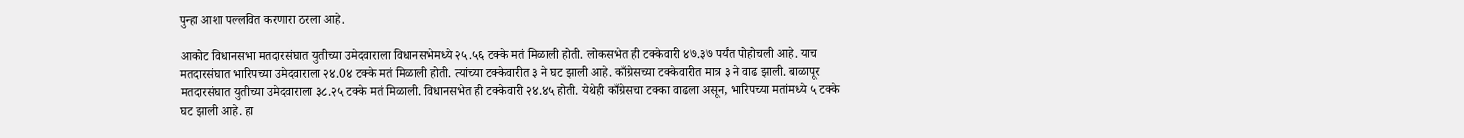पुन्हा आशा पल्लवित करणारा ठरला आहे.

आकोट विधानसभा मतदारसंघात युतीच्या उमेदवाराला विधानसभेमध्ये २५.५६ टक्के मतं मिळाली होती. लोकसभेत ही टक्केवारी ४७.३७ पर्यंत पोहोचली आहे. याच मतदारसंघात भारिपच्या उमेदवाराला २४.0४ टक्के मतं मिळाली होती. त्यांच्या टक्केवारीत ३ ने घट झाली आहे. काँग्रेसच्या टक्केवारीत मात्र ३ ने वाढ झाली. बाळापूर मतदारसंघात युतीच्या उमेदवाराला ३८.२५ टक्के मतं मिळाली. विधानसभेत ही टक्केवारी २४.४५ होती. येथेही काँग्रेसचा टक्का वाढला असून, भारिपच्या मतांमध्ये ५ टक्के घट झाली आहे. हा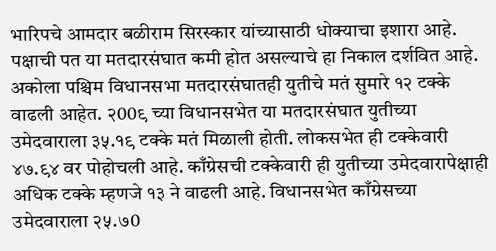भारिपचे आमदार बळीराम सिरस्कार यांच्यासाठी धोक्याचा इशारा आहे. पक्षाची पत या मतदारसंघात कमी होत असल्याचे हा निकाल दर्शवित आहे. अकोला पश्चिम विधानसभा मतदारसंघातही युतीचे मतं सुमारे १२ टक्के वाढली आहेत. २00९ च्या विधानसभेत या मतदारसंघात युतीच्या उमेदवाराला ३५.१९ टक्के मतं मिळाली होती. लोकसभेत ही टक्केवारी ४७.९४ वर पोहोचली आहे. काँग्रेसची टक्केवारी ही युतीच्या उमेदवारापेक्षाही अधिक टक्के म्हणजे १३ ने वाढली आहे. विधानसभेत काँग्रेसच्या उमेदवाराला २५.७0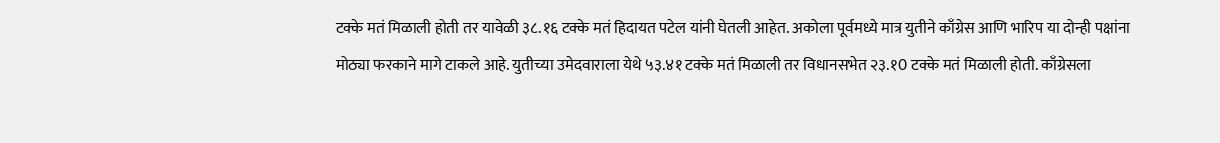टक्के मतं मिळाली होती तर यावेळी ३८.१६ टक्के मतं हिदायत पटेल यांनी घेतली आहेत. अकोला पूर्वमध्ये मात्र युतीने काँग्रेस आणि भारिप या दोन्ही पक्षांना मोठ्या फरकाने मागे टाकले आहे. युतीच्या उमेदवाराला येथे ५३.४१ टक्के मतं मिळाली तर विधानसभेत २३.१0 टक्के मतं मिळाली होती. काँग्रेसला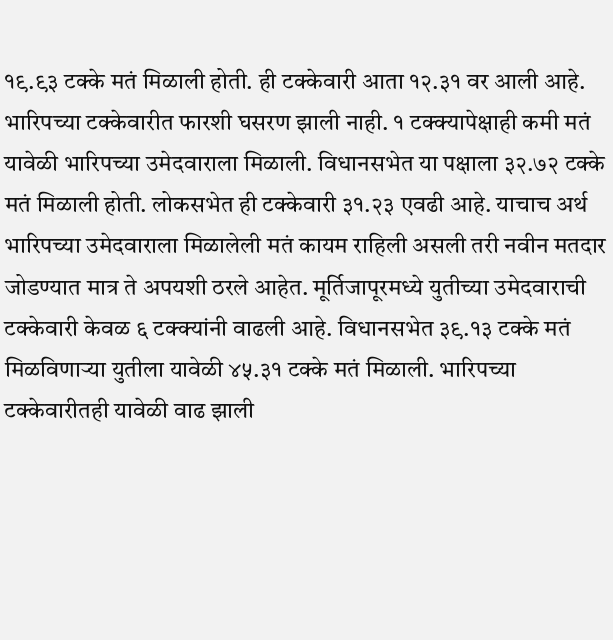१९.९३ टक्के मतं मिळाली होती. ही टक्केवारी आता १२.३१ वर आली आहे. भारिपच्या टक्केवारीत फारशी घसरण झाली नाही. १ टक्क्यापेक्षाही कमी मतं यावेळी भारिपच्या उमेदवाराला मिळाली. विधानसभेत या पक्षाला ३२.७२ टक्के मतं मिळाली होती. लोकसभेत ही टक्केवारी ३१.२३ एवढी आहे. याचाच अर्थ भारिपच्या उमेदवाराला मिळालेली मतं कायम राहिली असली तरी नवीन मतदार जोडण्यात मात्र ते अपयशी ठरले आहेत. मूर्तिजापूरमध्ये युतीच्या उमेदवाराची टक्केवारी केवळ ६ टक्क्यांनी वाढली आहे. विधानसभेत ३९.१३ टक्के मतं मिळविणार्‍या युतीला यावेळी ४५.३१ टक्के मतं मिळाली. भारिपच्या टक्केवारीतही यावेळी वाढ झाली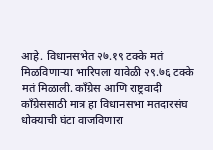आहे. विधानसभेत २७.१९ टक्के मतं मिळविणार्‍या भारिपला यावेळी २९.७६ टक्के मतं मिळाली. काँग्रेस आणि राष्ट्रवादी काँग्रेससाठी मात्र हा विधानसभा मतदारसंघ धोक्याची घंटा वाजविणारा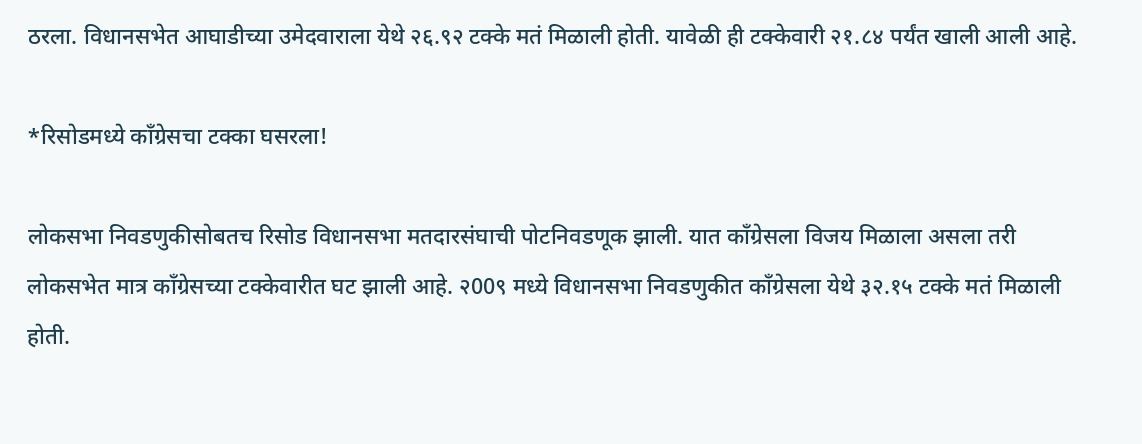ठरला. विधानसभेत आघाडीच्या उमेदवाराला येथे २६.९२ टक्के मतं मिळाली होती. यावेळी ही टक्केवारी २१.८४ पर्यंत खाली आली आहे.

*रिसोडमध्ये काँग्रेसचा टक्का घसरला!

लोकसभा निवडणुकीसोबतच रिसोड विधानसभा मतदारसंघाची पोटनिवडणूक झाली. यात काँग्रेसला विजय मिळाला असला तरी लोकसभेत मात्र काँग्रेसच्या टक्केवारीत घट झाली आहे. २00९ मध्ये विधानसभा निवडणुकीत काँग्रेसला येथे ३२.१५ टक्के मतं मिळाली होती.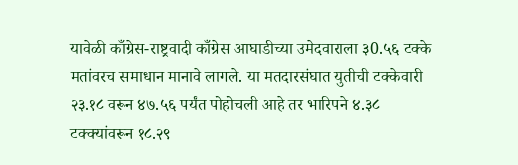यावेळी काँग्रेस-राष्ट्रवादी काँग्रेस आघाडीच्या उमेदवाराला ३0.५६ टक्के मतांवरच समाधान मानावे लागले. या मतदारसंघात युतीची टक्केवारी २३.१८ वरून ४७.५६ पर्यंत पोहोचली आहे तर भारिपने ४.३८ टक्क्यांवरून १८.२९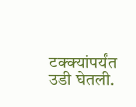टक्क्यांपर्यंत उडी घेतली.